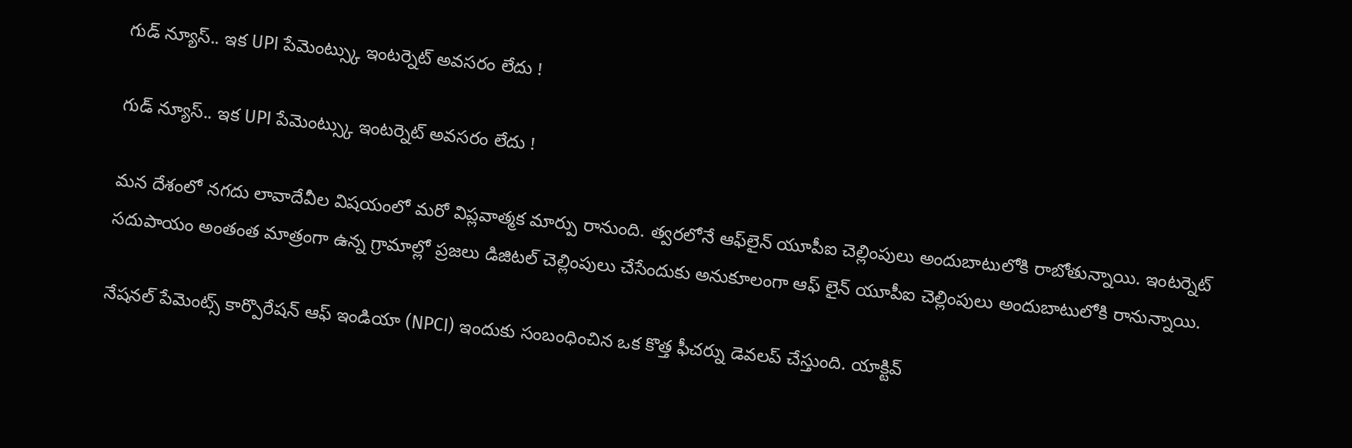గుడ్ న్యూస్.. ఇక UPI పేమెంట్స్కు ఇంటర్నెట్ అవసరం లేదు !

గుడ్ న్యూస్.. ఇక UPI పేమెంట్స్కు ఇంటర్నెట్ అవసరం లేదు !

మన దేశంలో నగదు లావాదేవీల విషయంలో మరో విప్లవాత్మక మార్పు రానుంది. త్వరలోనే ఆఫ్‌లైన్ యూపీఐ చెల్లింపులు అందుబాటులోకి రాబోతున్నాయి. ఇంటర్నెట్ సదుపాయం అంతంత మాత్రంగా ఉన్న గ్రామాల్లో ప్రజలు డిజిటల్ చెల్లింపులు చేసేందుకు అనుకూలంగా ఆఫ్ లైన్ యూపీఐ చెల్లింపులు అందుబాటులోకి రానున్నాయి.

నేషనల్ పేమెంట్స్ కార్పొరేషన్ ఆఫ్ ఇండియా (NPCI) ఇందుకు సంబంధించిన ఒక కొత్త ఫీచర్ను డెవలప్ చేస్తుంది. యాక్టివ్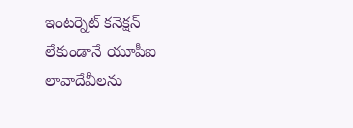ఇంటర్నెట్ కనెక్షన్ లేకుండానే యూపీఐ లావాదేవీలను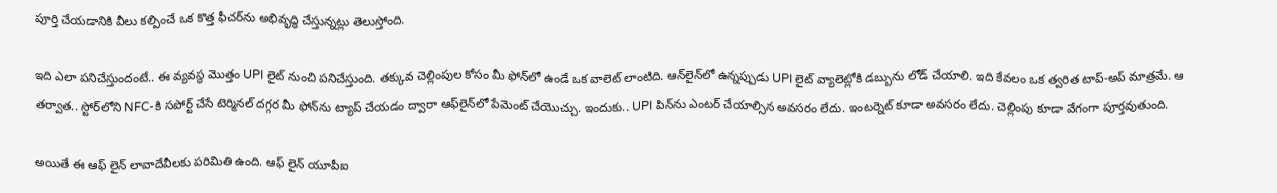పూర్తి చేయడానికి వీలు కల్పించే ఒక కొత్త ఫీచర్‌ను అభివృద్ధి చేస్తున్నట్లు తెలుస్తోంది.

ఇది ఎలా పనిచేస్తుందంటే.. ఈ వ్యవస్థ మొత్తం UPI లైట్ నుంచి పనిచేస్తుంది. తక్కువ చెల్లింపుల కోసం మీ ఫోన్‌లో ఉండే ఒక వాలెట్ లాంటిది. ఆన్‌లైన్‌లో ఉన్నప్పుడు UPI లైట్‌ వ్యాలెట్లోకి డబ్బును లోడ్ చేయాలి. ఇది కేవలం ఒక త్వరిత టాప్-అప్ మాత్రమే. ఆ తర్వాత.. స్టోర్‌లోని NFC-కి సపోర్ట్ చేసే టెర్మినల్ దగ్గర మీ ఫోన్‌ను ట్యాప్ చేయడం ద్వారా ఆఫ్‌లైన్‌లో పేమెంట్ చేయొచ్చు. ఇందుకు.. UPI పిన్‌ను ఎంటర్ చేయాల్సిన అవసరం లేదు. ఇంటర్నెట్ కూడా అవసరం లేదు. చెల్లింపు కూడా వేగంగా పూర్తవుతుంది.

అయితే ఈ ఆఫ్ లైన్ లావాదేవీలకు పరిమితి ఉంది. ఆఫ్ లైన్ యూపీఐ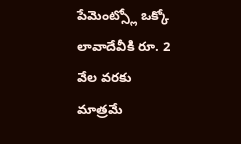పేమెంట్స్లో ఒక్కో లావాదేవీకి రూ. 2 వేల వరకు మాత్రమే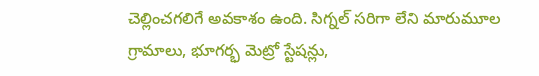చెల్లించగలిగే అవకాశం ఉంది. సిగ్నల్ సరిగా లేని మారుమూల గ్రామాలు, భూగర్భ మెట్రో స్టేషన్లు,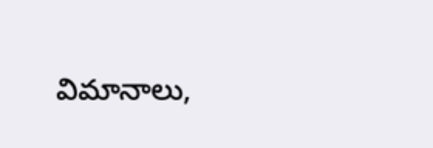విమానాలు,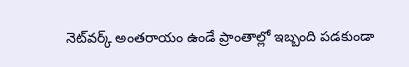నెట్‌వర్క్ అంతరాయం ఉండే ప్రాంతాల్లో ఇబ్బంది పడకుండా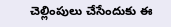చెల్లింపులు చేసేందుకు ఈ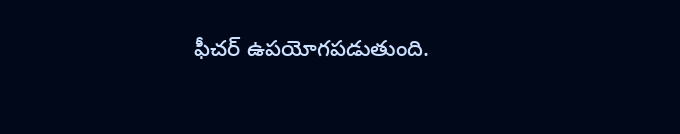ఫీచర్ ఉపయోగపడుతుంది.